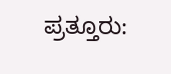ಪ್ರತ್ತೂರು: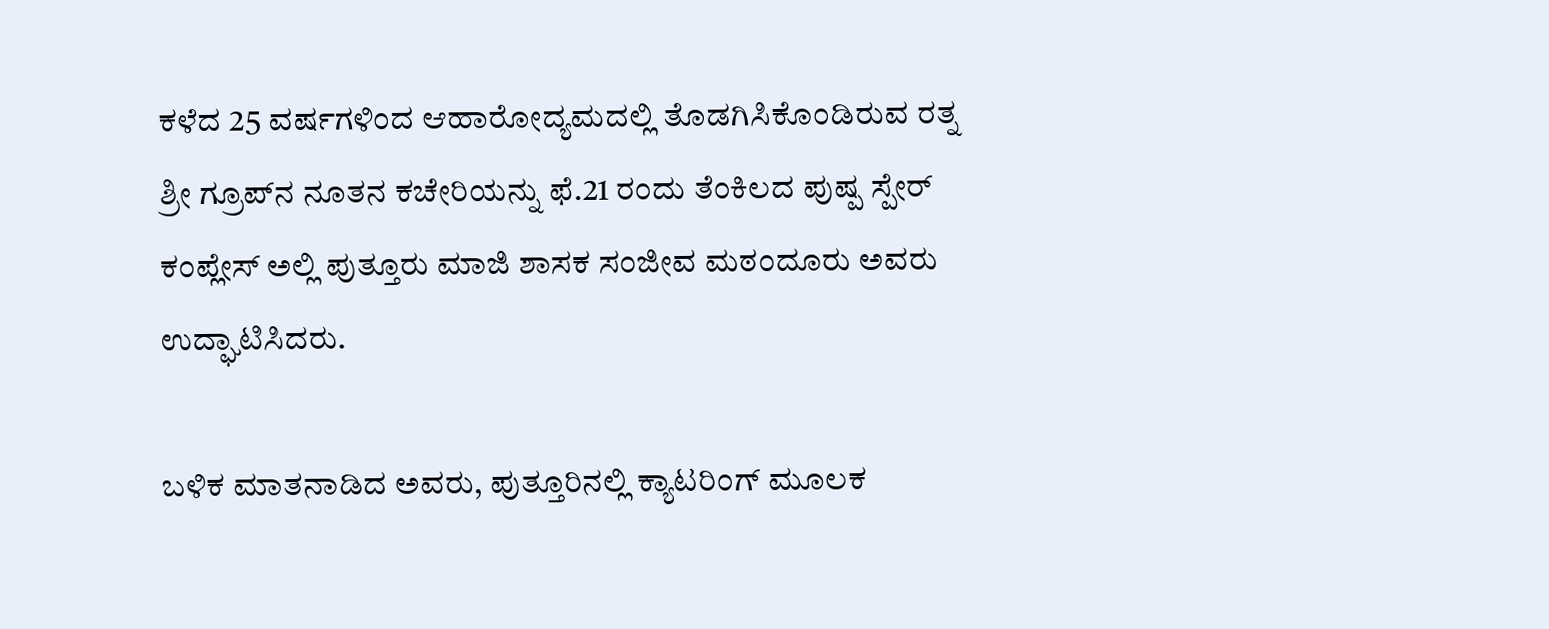ಕಳೆದ 25 ವರ್ಷಗಳಿಂದ ಆಹಾರೋದ್ಯಮದಲ್ಲಿ ತೊಡಗಿಸಿಕೊಂಡಿರುವ ರತ್ನ ಶ್ರೀ ಗ್ರೂಪ್‌ನ ನೂತನ ಕಚೇರಿಯನ್ನು ಫೆ.21 ರಂದು ತೆಂಕಿಲದ ಪುಷ್ಪ ಸ್ಪೇರ್ ಕಂಪ್ಲೇಸ್ ಅಲ್ಲಿ ಪುತ್ತೂರು ಮಾಜಿ ಶಾಸಕ ಸಂಜೀವ ಮಠಂದೂರು ಅವರು ಉದ್ಘಾಟಿಸಿದರು.

ಬಳಿಕ ಮಾತನಾಡಿದ ಅವರು, ಪುತ್ತೂರಿನಲ್ಲಿ ಕ್ಯಾಟರಿಂಗ್ ಮೂಲಕ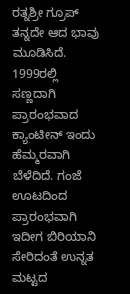ರತ್ನಶ್ರೀ ಗ್ರೂಪ್ ತನ್ನದೇ ಆದ ಭಾವು ಮೂಡಿಸಿದೆ. 1999ರಲ್ಲಿ ಸಣ್ಣದಾಗಿ ಪ್ರಾರಂಭವಾದ ಕ್ಯಾಂಟೀನ್ ಇಂದು ಹೆಮ್ಮರವಾಗಿ ಬೆಳೆದಿದೆ. ಗಂಜೆ ಊಟದಿಂದ ಪ್ರಾರಂಭವಾಗಿ ಇದೀಗ ಬಿರಿಯಾನಿ ಸೇರಿದಂತೆ ಉನ್ನತ ಮಟ್ಟದ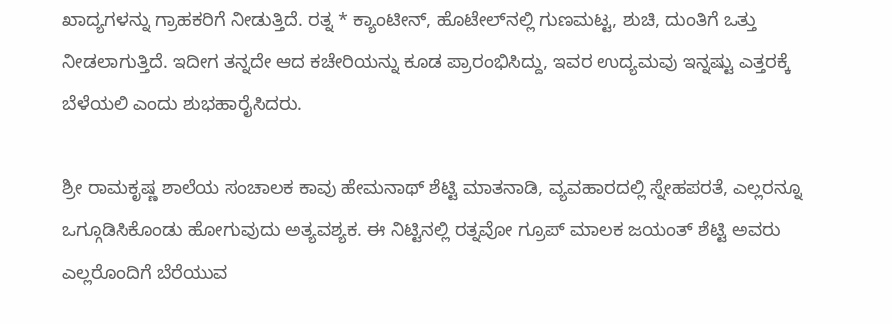ಖಾದ್ಯಗಳನ್ನು ಗ್ರಾಹಕರಿಗೆ ನೀಡುತ್ತಿದೆ. ರತ್ನ * ಕ್ಯಾಂಟೀನ್, ಹೊಟೇಲ್‌ನಲ್ಲಿ ಗುಣಮಟ್ಟ, ಶುಚಿ, ದುಂತಿಗೆ ಒತ್ತು ನೀಡಲಾಗುತ್ತಿದೆ. ಇದೀಗ ತನ್ನದೇ ಆದ ಕಚೇರಿಯನ್ನು ಕೂಡ ಪ್ರಾರಂಭಿಸಿದ್ದು, ಇವರ ಉದ್ಯಮವು ಇನ್ನಷ್ಟು ಎತ್ತರಕ್ಕೆ ಬೆಳೆಯಲಿ ಎಂದು ಶುಭಹಾರೈಸಿದರು.

ಶ್ರೀ ರಾಮಕೃಷ್ಣ ಶಾಲೆಯ ಸಂಚಾಲಕ ಕಾವು ಹೇಮನಾಥ್ ಶೆಟ್ಟಿ ಮಾತನಾಡಿ, ವ್ಯವಹಾರದಲ್ಲಿ ಸ್ನೇಹಪರತೆ, ಎಲ್ಲರನ್ನೂ ಒಗ್ಗೂಡಿಸಿಕೊಂಡು ಹೋಗುವುದು ಅತ್ಯವಶ್ಯಕ. ಈ ನಿಟ್ಟಿನಲ್ಲಿ ರತ್ನವೋ ಗ್ರೂಪ್ ಮಾಲಕ ಜಯಂತ್ ಶೆಟ್ಟಿ ಅವರು ಎಲ್ಲರೊಂದಿಗೆ ಬೆರೆಯುವ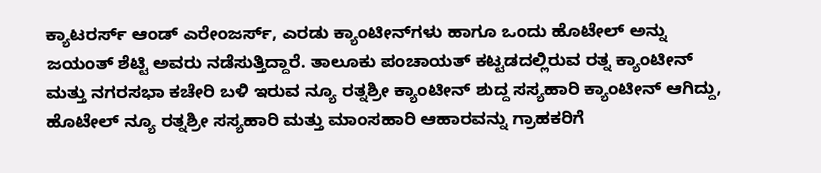ಕ್ಯಾಟರರ್ಸ್ ಆಂಡ್ ಎರೇಂಜರ್ಸ್, ಎರಡು ಕ್ಯಾಂಟೀನ್‌ಗಳು ಹಾಗೂ ಒಂದು ಹೊಟೇಲ್ ಅನ್ನು ಜಯಂತ್ ಶೆಟ್ಟಿ ಅವರು ನಡೆಸುತ್ತಿದ್ದಾರೆ. ತಾಲೂಕು ಪಂಚಾಯತ್ ಕಟ್ಟಡದಲ್ಲಿರುವ ರತ್ನ ಕ್ಯಾಂಟೀನ್ ಮತ್ತು ನಗರಸಭಾ ಕಚೇರಿ ಬಳಿ ಇರುವ ನ್ಯೂ ರತ್ನಶ್ರೀ ಕ್ಯಾಂಟೀನ್ ಶುದ್ದ ಸಸ್ಯಹಾರಿ ಕ್ಯಾಂಟೀನ್ ಆಗಿದ್ದು, ಹೊಟೇಲ್ ನ್ಯೂ ರತ್ನಶ್ರೀ ಸಸ್ಯಹಾರಿ ಮತ್ತು ಮಾಂಸಹಾರಿ ಆಹಾರವನ್ನು ಗ್ರಾಹಕರಿಗೆ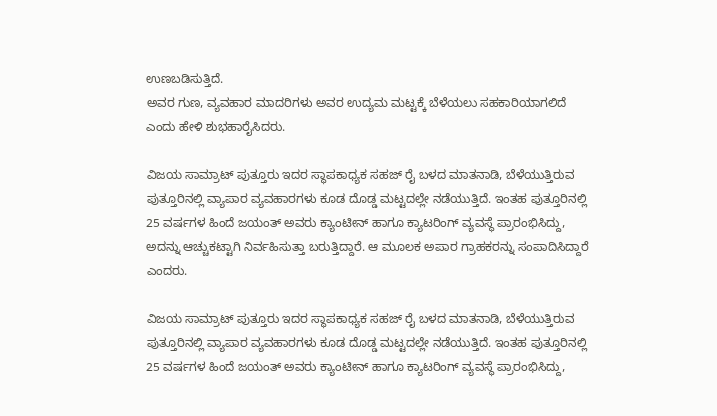ಉಣಬಡಿಸುತ್ತಿದೆ.
ಅವರ ಗುಣ, ವ್ಯವಹಾರ ಮಾದರಿಗಳು ಅವರ ಉದ್ಯಮ ಮಟ್ಟಕ್ಕೆ ಬೆಳೆಯಲು ಸಹಕಾರಿಯಾಗಲಿದೆ ಎಂದು ಹೇಳಿ ಶುಭಹಾರೈಸಿದರು.

ವಿಜಯ ಸಾಮ್ರಾಟ್ ಪುತ್ತೂರು ಇದರ ಸ್ಥಾಪಕಾಧ್ಯಕ ಸಹಜ್ ರೈ ಬಳದ ಮಾತನಾಡಿ, ಬೆಳೆಯುತ್ತಿರುವ ಪುತ್ತೂರಿನಲ್ಲಿ ವ್ಯಾಪಾರ ವ್ಯವಹಾರಗಳು ಕೂಡ ದೊಡ್ಡ ಮಟ್ಟದಲ್ಲೇ ನಡೆಯುತ್ತಿದೆ. ಇಂತಹ ಪುತ್ತೂರಿನಲ್ಲಿ 25 ವರ್ಷಗಳ ಹಿಂದೆ ಜಯಂತ್ ಅವರು ಕ್ಯಾಂಟೀನ್ ಹಾಗೂ ಕ್ಯಾಟರಿಂಗ್ ವ್ಯವಸ್ಥೆ ಪ್ರಾರಂಭಿಸಿದ್ದು, ಅದನ್ನು ಆಚ್ಚುಕಟ್ಟಾಗಿ ನಿರ್ವಹಿಸುತ್ತಾ ಬರುತ್ತಿದ್ದಾರೆ. ಆ ಮೂಲಕ ಅಪಾರ ಗ್ರಾಹಕರನ್ನು ಸಂಪಾದಿಸಿದ್ದಾರೆ ಎಂದರು.

ವಿಜಯ ಸಾಮ್ರಾಟ್ ಪುತ್ತೂರು ಇದರ ಸ್ಥಾಪಕಾಧ್ಯಕ ಸಹಜ್ ರೈ ಬಳದ ಮಾತನಾಡಿ, ಬೆಳೆಯುತ್ತಿರುವ ಪುತ್ತೂರಿನಲ್ಲಿ ವ್ಯಾಪಾರ ವ್ಯವಹಾರಗಳು ಕೂಡ ದೊಡ್ಡ ಮಟ್ಟದಲ್ಲೇ ನಡೆಯುತ್ತಿದೆ. ಇಂತಹ ಪುತ್ತೂರಿನಲ್ಲಿ 25 ವರ್ಷಗಳ ಹಿಂದೆ ಜಯಂತ್ ಅವರು ಕ್ಯಾಂಟೀನ್ ಹಾಗೂ ಕ್ಯಾಟರಿಂಗ್ ವ್ಯವಸ್ಥೆ ಪ್ರಾರಂಭಿಸಿದ್ದು,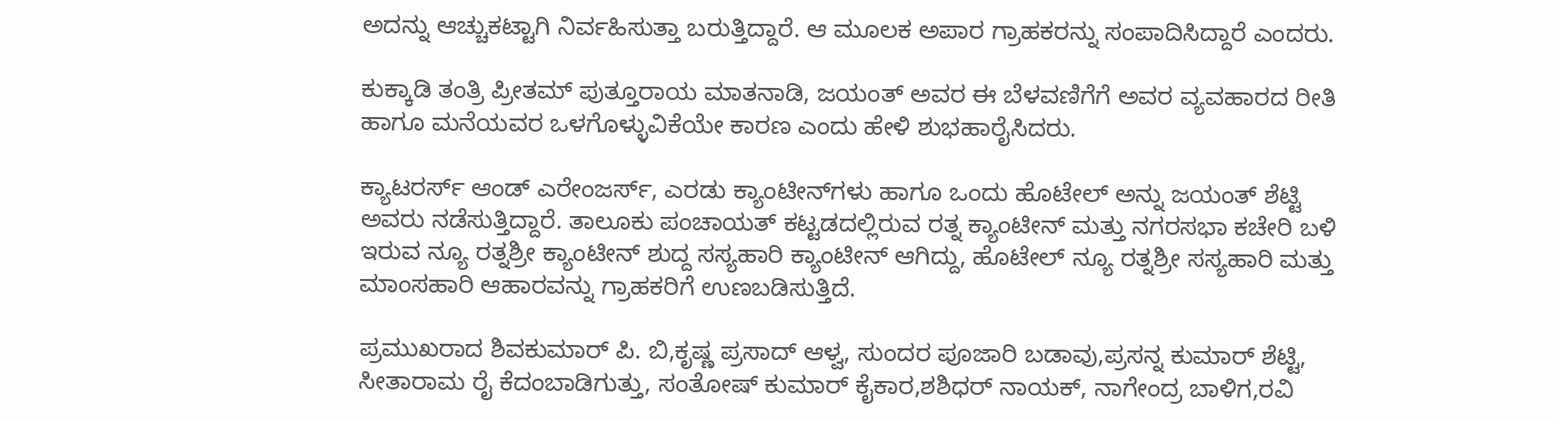ಅದನ್ನು ಆಚ್ಚುಕಟ್ಟಾಗಿ ನಿರ್ವಹಿಸುತ್ತಾ ಬರುತ್ತಿದ್ದಾರೆ. ಆ ಮೂಲಕ ಅಪಾರ ಗ್ರಾಹಕರನ್ನು ಸಂಪಾದಿಸಿದ್ದಾರೆ ಎಂದರು.

ಕುಕ್ಕಾಡಿ ತಂತ್ರಿ ಪ್ರೀತಮ್ ಪುತ್ತೂರಾಯ ಮಾತನಾಡಿ, ಜಯಂತ್ ಅವರ ಈ ಬೆಳವಣಿಗೆಗೆ ಅವರ ವ್ಯವಹಾರದ ರೀತಿ ಹಾಗೂ ಮನೆಯವರ ಒಳಗೊಳ್ಳುವಿಕೆಯೇ ಕಾರಣ ಎಂದು ಹೇಳಿ ಶುಭಹಾರೈಸಿದರು.

ಕ್ಯಾಟರರ್ಸ್ ಆಂಡ್ ಎರೇಂಜರ್ಸ್, ಎರಡು ಕ್ಯಾಂಟೀನ್‌ಗಳು ಹಾಗೂ ಒಂದು ಹೊಟೇಲ್ ಅನ್ನು ಜಯಂತ್ ಶೆಟ್ಟಿ ಅವರು ನಡೆಸುತ್ತಿದ್ದಾರೆ. ತಾಲೂಕು ಪಂಚಾಯತ್ ಕಟ್ಟಡದಲ್ಲಿರುವ ರತ್ನ ಕ್ಯಾಂಟೀನ್ ಮತ್ತು ನಗರಸಭಾ ಕಚೇರಿ ಬಳಿ ಇರುವ ನ್ಯೂ ರತ್ನಶ್ರೀ ಕ್ಯಾಂಟೀನ್ ಶುದ್ದ ಸಸ್ಯಹಾರಿ ಕ್ಯಾಂಟೀನ್ ಆಗಿದ್ದು, ಹೊಟೇಲ್ ನ್ಯೂ ರತ್ನಶ್ರೀ ಸಸ್ಯಹಾರಿ ಮತ್ತು ಮಾಂಸಹಾರಿ ಆಹಾರವನ್ನು ಗ್ರಾಹಕರಿಗೆ ಉಣಬಡಿಸುತ್ತಿದೆ.

ಪ್ರಮುಖರಾದ ಶಿವಕುಮಾರ್ ಪಿ. ಬಿ,ಕೃಷ್ಣ ಪ್ರಸಾದ್ ಆಳ್ವ, ಸುಂದರ ಪೂಜಾರಿ ಬಡಾವು,ಪ್ರಸನ್ನ ಕುಮಾರ್ ಶೆಟ್ಟಿ, ಸೀತಾರಾಮ ರೈ ಕೆದಂಬಾಡಿಗುತ್ತು, ಸಂತೋಷ್ ಕುಮಾರ್ ಕೈಕಾರ,ಶಶಿಧರ್ ನಾಯಕ್, ನಾಗೇಂದ್ರ ಬಾಳಿಗ,ರವಿ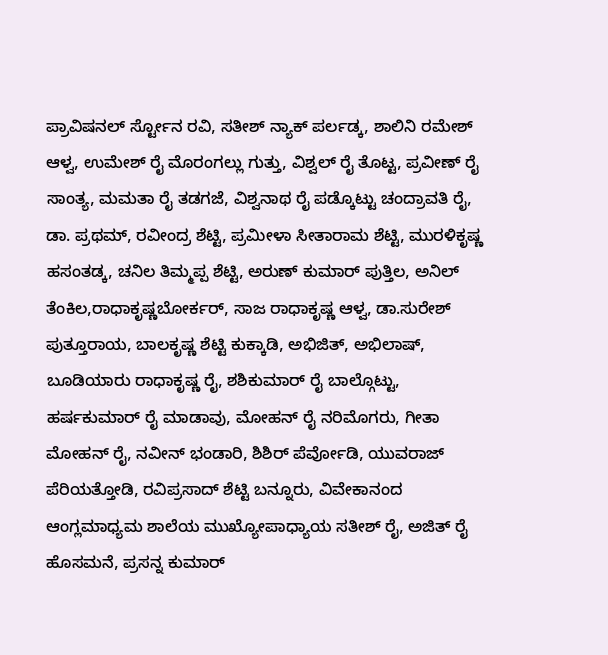ಪ್ರಾವಿಷನಲ್ ರ್ಸ್ಟೋನ ರವಿ, ಸತೀಶ್ ನ್ಯಾಕ್ ಪರ್ಲಡ್ಕ, ಶಾಲಿನಿ ರಮೇಶ್ ಆಳ್ವ, ಉಮೇಶ್ ರೈ ಮೊರಂಗಲ್ಲು ಗುತ್ತು, ವಿಶ್ವಲ್ ರೈ ತೊಟ್ಟ, ಪ್ರವೀಣ್ ರೈ ಸಾಂತ್ಯ, ಮಮತಾ ರೈ ತಡಗಜೆ, ವಿಶ್ವನಾಥ ರೈ ಪಡ್ಕೊಟ್ಟು ಚಂದ್ರಾವತಿ ರೈ, ಡಾ. ಪ್ರಥಮ್, ರವೀಂದ್ರ ಶೆಟ್ಟಿ, ಪ್ರಮೀಳಾ ಸೀತಾರಾಮ ಶೆಟ್ಟಿ, ಮುರಳಿಕೃಷ್ಣ ಹಸಂತಡ್ಕ, ಚನಿಲ ತಿಮ್ಮಪ್ಪ ಶೆಟ್ಟಿ, ಅರುಣ್ ಕುಮಾರ್ ಪುತ್ತಿಲ, ಅನಿಲ್ ತೆಂಕಿಲ,ರಾಧಾಕೃಷ್ಣಬೋರ್ಕರ್, ಸಾಜ ರಾಧಾಕೃಷ್ಣ ಆಳ್ವ, ಡಾ.ಸುರೇಶ್ ಪುತ್ತೂರಾಯ, ಬಾಲಕೃಷ್ಣ ಶೆಟ್ಟಿ ಕುಕ್ಕಾಡಿ, ಅಭಿಜಿತ್, ಅಭಿಲಾಷ್, ಬೂಡಿಯಾರು ರಾಧಾಕೃಷ್ಣ ರೈ, ಶಶಿಕುಮಾರ್ ರೈ ಬಾಲ್ಗೊಟ್ಟು, ಹರ್ಷಕುಮಾರ್ ರೈ ಮಾಡಾವು, ಮೋಹನ್ ರೈ ನರಿಮೊಗರು, ಗೀತಾ ಮೋಹನ್ ರೈ, ನವೀನ್ ಭಂಡಾರಿ, ಶಿಶಿರ್ ಪೆರ್ವೋಡಿ, ಯುವರಾಜ್ ಪೆರಿಯತ್ತೋಡಿ, ರವಿಪ್ರಸಾದ್ ಶೆಟ್ಟಿ ಬನ್ನೂರು, ವಿವೇಕಾನಂದ ಆಂಗ್ಲಮಾಧ್ಯಮ ಶಾಲೆಯ ಮುಖ್ಯೋಪಾಧ್ಯಾಯ ಸತೀಶ್ ರೈ, ಅಜಿತ್ ರೈ ಹೊಸಮನೆ, ಪ್ರಸನ್ನ ಕುಮಾರ್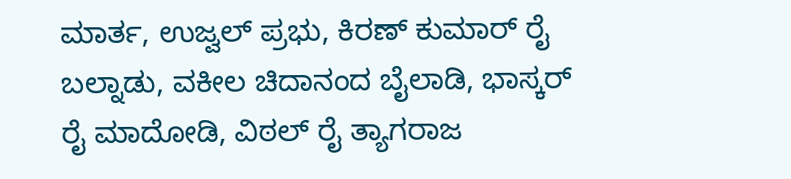ಮಾರ್ತ, ಉಜ್ವಲ್ ಪ್ರಭು, ಕಿರಣ್ ಕುಮಾರ್ ರೈ ಬಲ್ನಾಡು, ವಕೀಲ ಚಿದಾನಂದ ಬೈಲಾಡಿ, ಭಾಸ್ಕರ್ ರೈ ಮಾದೋಡಿ, ವಿಠಲ್ ರೈ ತ್ಯಾಗರಾಜ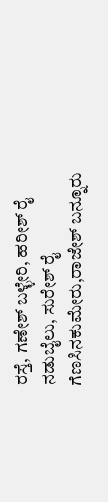ರಸ್ತೆ, ಗಣೇಶ್ ಬಳ್ಳೇರಿ, ಹರೀಶ್ ರೈ ನಡುಬೈಲು, ಸುರೇಶ್ ರೈ ಗೆಣಸಿನಕುಮೇರು,ರಾಜೇಶ್ ಬನ್ನೂರು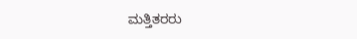ಮತ್ತಿತರರು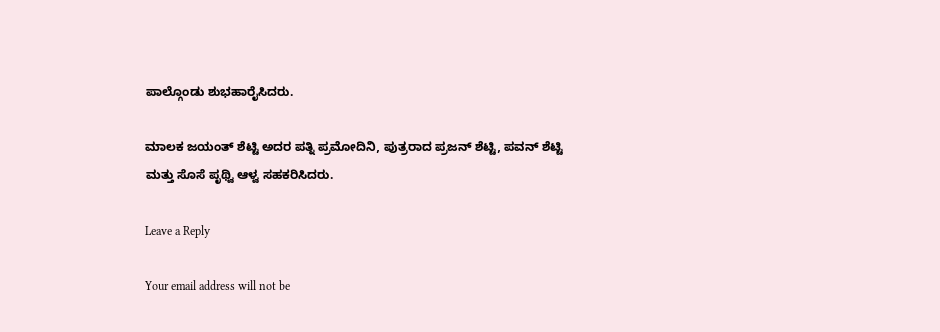ಪಾಲ್ಗೊಂಡು ಶುಭಹಾರೈಸಿದರು.

ಮಾಲಕ ಜಯಂತ್ ಶೆಟ್ಟಿ ಅದರ ಪತ್ನಿ ಪ್ರಮೋದಿನಿ, ಪುತ್ರರಾದ ಪ್ರಜನ್ ಶೆಟ್ಟಿ, ಪವನ್ ಶೆಟ್ಟಿ ಮತ್ತು ಸೊಸೆ ಪೃಥ್ವಿ ಆಳ್ವ ಸಹಕರಿಸಿದರು.

Leave a Reply

Your email address will not be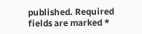published. Required fields are marked *